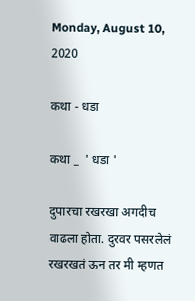Monday, August 10, 2020

कथा - धडा

कथा _  ' धडा '

दुपारचा रखरखा अगदीच वाढला होता. दुरवर पसरलेलं रखरखतं ऊन तर मी म्हणत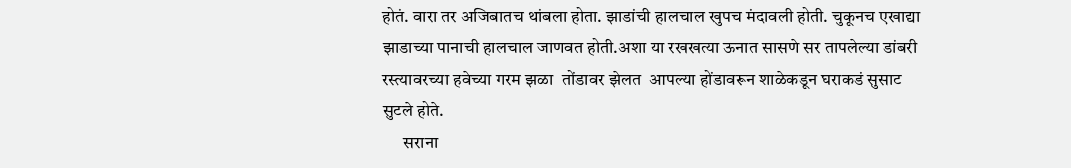होतं. वारा तर अजिबातच थांबला होता. झाडांची हालचाल खुपच मंदावली होती. चुकूनच एखाद्या झाडाच्या पानाची हालचाल जाणवत होती.अशा या रखखत्या ऊनात सासणे सर तापलेल्या डांबरी रस्त्यावरच्या हवेच्या गरम झळा  तोंडावर झेलत  आपल्या होंडावरून शाळेकडून घराकडं सुसाट सुटले होते.
      सराना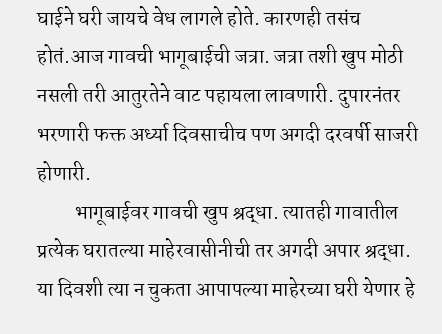घाईने घरी जायचे वेध लागले होते. कारणही तसंच होतं.आज गावची भागूबाईची जत्रा. जत्रा तशी खुप मोठी  नसली तरी आतुरतेने वाट पहायला लावणारी. दुपारनंतर भरणारी फक्त अर्ध्या दिवसाचीच पण अगदी दरवर्षी साजरी होणारी.
         भागूबाईवर गावची खुप श्रद्धा. त्यातही गावातील प्रत्येक घरातल्या माहेरवासीनीची तर अगदी अपार श्रद्धा. या दिवशी त्या न चुकता आपापल्या माहेरच्या घरी येणार हे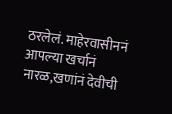ठरलेलं. माहेरवासीननं आपल्या खर्चानं नारळ,खणांनं देवीची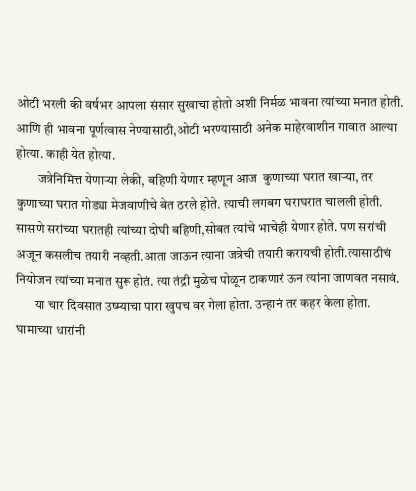ओटी भरली की वर्षभर आपला संसार सुखाचा होतो अशी निर्मळ भावना त्यांच्या मनात होती. आणि ही भावना पूर्णत्वास नेण्यासाठी,ओटी भरण्यासाठी अनेक माहेरवाशीन गावात आल्या होत्या. काही येत होत्या.
        जत्रेनिमित्त येणाऱ्या लेकी, बहिणी येणार म्हणून आज  कुणाच्या घरात खाऱ्या, तर कुणाच्या घरात गोड्या मेजवाणीचे बेत ठरले होते. त्याची लगबग घराघरात चालली होती. सासणे सरांच्या घरातही त्यांच्या दोघी बहिणी,सोबत त्यांचे भाचेही येणार होते. पण सरांची अजून कसलीच तयारी नव्हती.आता जाऊन त्याना जत्रेची तयारी करायची होती.त्यासाठीचं नियोजन त्यांच्या मनात सुरू होतं. त्या तंद्री मुळेच पोळून टाकणारं ऊन त्यांना जाणवत नसावं.
       या चार दिवसात उष्म्याचा पारा खुपच वर गेला होता. उन्हानं तर कहर केला होता. घामाच्या धारांनी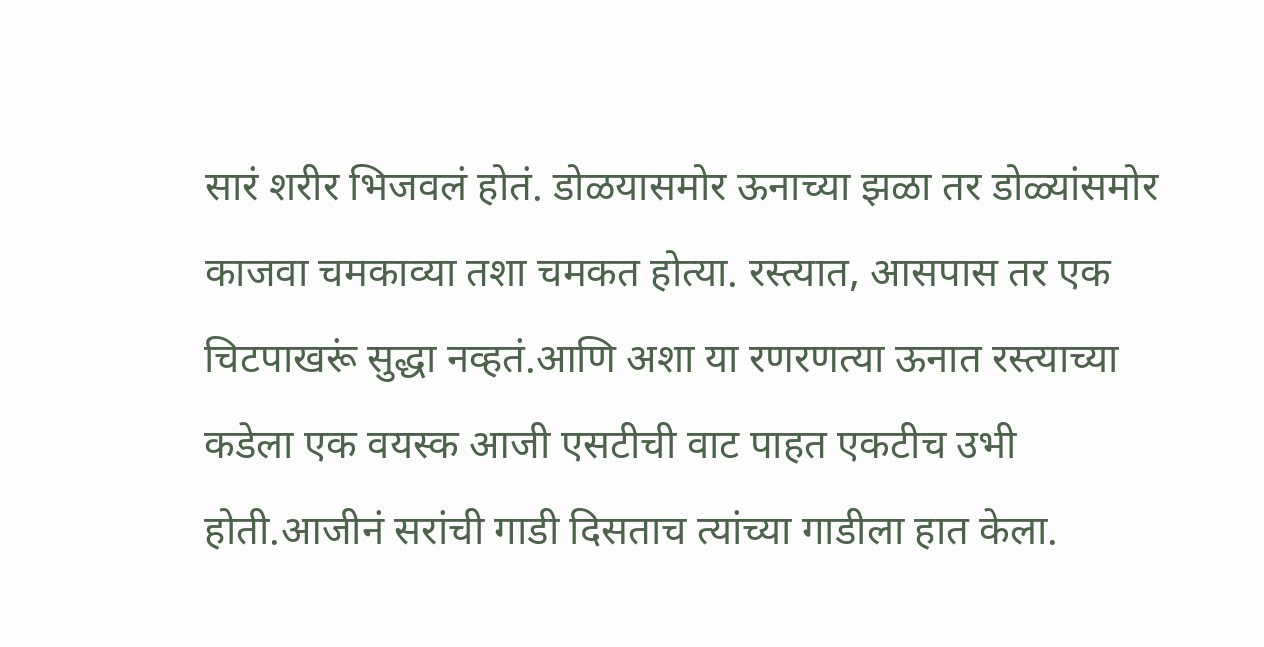सारं शरीर भिजवलं होतं. डोळयासमोर ऊनाच्या झळा तर डोळ्यांसमोर काजवा चमकाव्या तशा चमकत होत्या. रस्त्यात, आसपास तर एक चिटपाखरूं सुद्धा नव्हतं.आणि अशा या रणरणत्या ऊनात रस्त्याच्या कडेला एक वयस्क आजी एसटीची वाट पाहत एकटीच उभी होती.आजीनं सरांची गाडी दिसताच त्यांच्या गाडीला हात केला.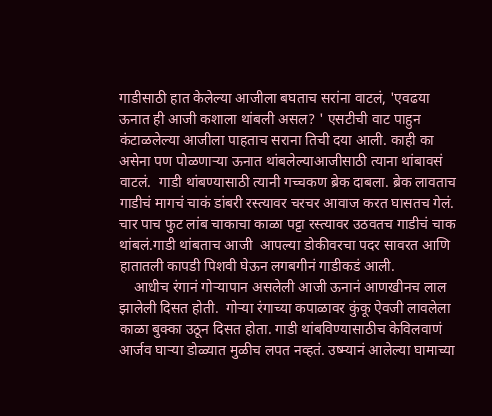गाडीसाठी हात केलेल्या आजीला बघताच सरांना वाटलं, 'एवढया ऊनात ही आजी कशाला थांबली असल? ' एसटीची वाट पाहुन कंटाळलेल्या आजीला पाहताच सराना तिची दया आली. काही का असेना पण पोळणाऱ्या ऊनात थांबलेल्याआजीसाठी त्याना थांबावसं वाटलं.  गाडी थांबण्यासाठी त्यानी गच्चकण ब्रेक दाबला. ब्रेक लावताच गाडीचं मागचं चाकं डांबरी रस्त्यावर चरचर आवाज करत घासतच गेलं. चार पाच फुट लांब चाकाचा काळा पट्टा रस्त्यावर उठवतच गाडीचं चाक थांबलं.गाडी थांबताच आजी  आपल्या डोकीवरचा पदर सावरत आणि हातातली कापडी पिशवी घेऊन लगबगीनं गाडीकडं आली.
    आधीच रंगानं गोऱ्यापान असलेली आजी ऊनानं आणखीनच लाल झालेली दिसत होती.  गोऱ्या रंगाच्या कपाळावर कुंकू ऐवजी लावलेला काळा बुक्का उठून दिसत होता. गाडी थांबविण्यासाठीच केविलवाणं आर्जव घाऱ्या डोळ्यात मुळीच लपत नव्हतं. उष्म्यानं आलेल्या घामाच्या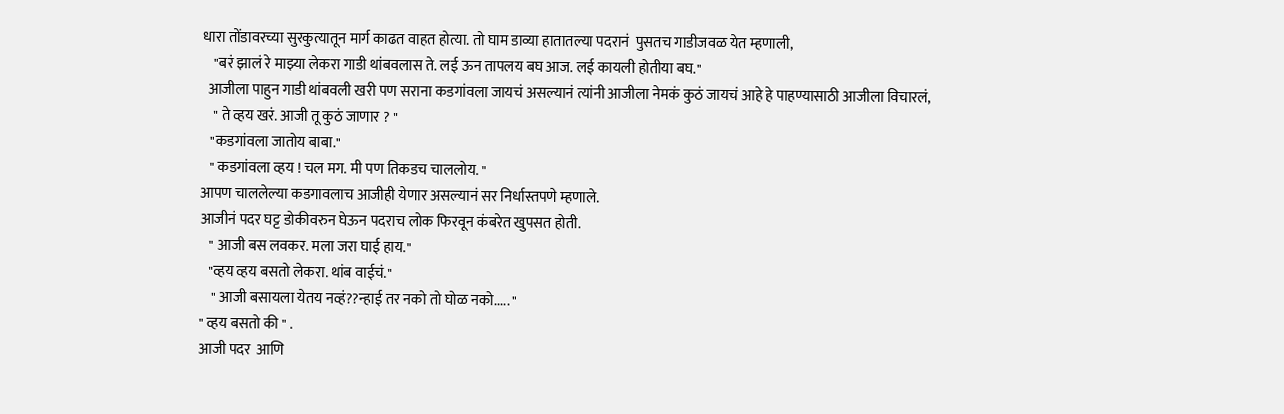धारा तोंडावरच्या सुरकुत्यातून मार्ग काढत वाहत होत्या. तो घाम डाव्या हातातल्या पदरानं  पुसतच गाडीजवळ येत म्हणाली,
    "बरं झालं रे माझ्या लेकरा गाडी थांबवलास ते. लई ऊन तापलय बघ आज. लई कायली होतीया बघ.''
  आजीला पाहुन गाडी थांबवली खरी पण सराना कडगांवला जायचं असल्यानं त्यांनी आजीला नेमकं कुठं जायचं आहे हे पाहण्यासाठी आजीला विचारलं,
    " ते व्हय खरं. आजी तू कुठं जाणार ? "
   "कडगांवला जातोय बाबा."
   " कडगांवला व्हय ! चल मग. मी पण तिकडच चाललोय. "
आपण चाललेल्या कडगावलाच आजीही येणार असल्यानं सर निर्धास्तपणे म्हणाले.
आजीनं पदर घट्ट डोकीवरुन घेऊन पदराच लोक फिरवून कंबरेत खुपसत होती.
   " आजी बस लवकर. मला जरा घाई हाय."
   "व्हय व्हय बसतो लेकरा. थांब वाईचं.''
    " आजी बसायला येतय नव्हं??न्हाई तर नको तो घोळ नको..... "
" व्हय बसतो की " .
आजी पदर  आणि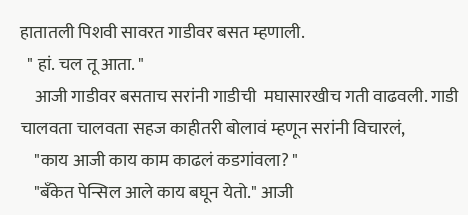हातातली पिशवी सावरत गाडीवर बसत म्हणाली.
  " हां. चल तू आता. "
    आजी गाडीवर बसताच सरांनी गाडीची  मघासारखीच गती वाढवली. गाडी चालवता चालवता सहज काहीतरी बोलावं म्हणून सरांनी विचारलं,
    "काय आजी काय काम काढलं कडगांवला? "
    "बँकेत पेन्सिल आले काय बघून येतो." आजी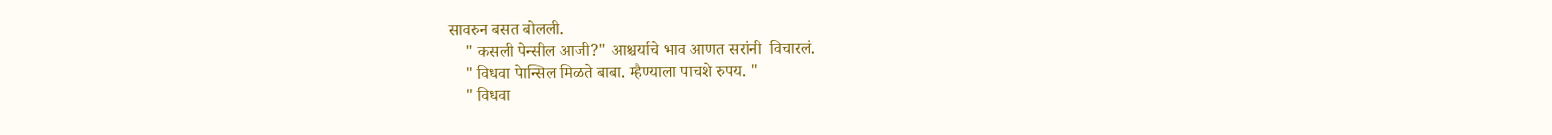सावरुन बसत बोलली.
    " कसली पेन्सील आजी?" आश्चर्याचे भाव आणत सरांनी  विचारलं.
    " विधवा पेान्सिल मिळते बाबा. म्हैण्याला पाचशे रुपय. "
    " विधवा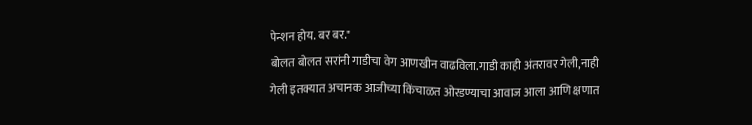पेन्शन होय. बर बर."
बोलत बोलत सरांनी गाडीचा वेग आणखीन वाढविला.गाडी काही अंतरावर गेली,नाही गेली इतक्यात अचानक आजीच्या किंचाळत ओरडण्याचा आवाज आला आणि क्षणात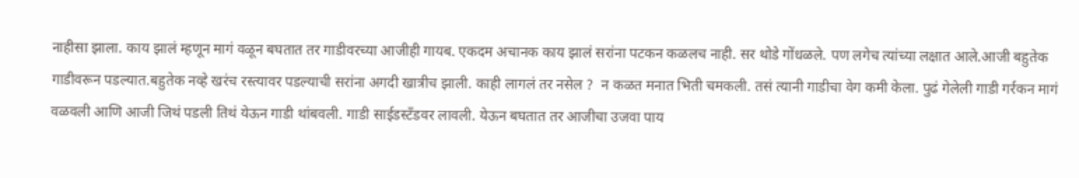नाहीसा झाला. काय झालं म्हणून मागं वळून बघतात तर गाडीवरच्या आजीही गायब. एकदम अचानक काय झालं सरांना पटकन कळलच नाही. सर थोडे गोंधळले. पण लगेच त्यांच्या लक्षात आले.आजी बहुतेक गाडीवरून पडल्यात.बहुतेक नव्हे खरंच रस्त्यावर पडल्याची सरांना अगदी खात्रीच झाली. काही लागलं तर नसेल ?  न कळत मनात भिती चमकली. तसं त्यानी गाडीचा वेग कमी केला. पुढं गेलेली गाडी गर्रकन मागं वळवली आणि आजी जिथं पडली तिथं येऊन गाडी थांबवली. गाडी साईडस्टँडवर लावली. येऊन बघतात तर आजीचा उजवा पाय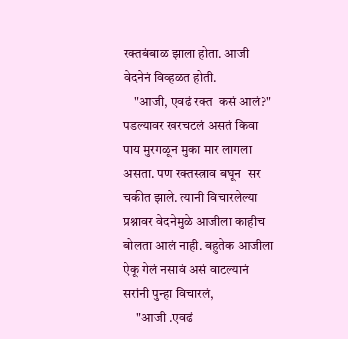रक्तबंबाळ झाला होता. आजी वेदनेनं विव्हळत होती.
    "आजी, एवढं रक्त  कसं आलं?"
पडल्यावर खरचटलं असतं किवा पाय मुरगळून मुका मार लागला असता. पण रक्तस्त्राव बघून  सर चकीत झाले. त्यानी विचारलेल्या प्रश्नावर वेदनेमुळे आजीला काहीच बोलता आलं नाही. बहुतेक आजीला ऐकू गेलं नसावं असं वाटल्यानं सरांनी पुन्हा विचारलं,
     "आजी .एवढं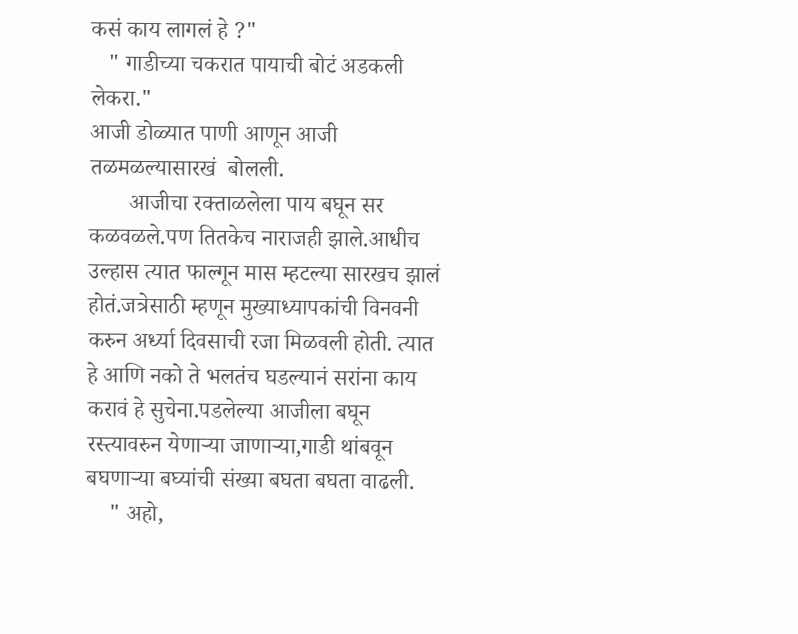कसं काय लागलं हे ?"
   " गाडीच्या चकरात पायाची बोटं अडकली लेकरा."
आजी डोळ्यात पाणी आणून आजी तळमळल्यासारखं  बोलली.
       आजीचा रक्ताळलेला पाय बघून सर कळवळले.पण तितकेच नाराजही झाले.आधीच उल्हास त्यात फाल्गून मास म्हटल्या सारखच झालं होतं.जत्रेसाठी म्हणून मुख्याध्यापकांची विनवनी करुन अर्ध्या दिवसाची रजा मिळवली होती. त्यात हे आणि नको ते भलतंच घडल्यानं सरांना काय करावं हे सुचेना.पडलेल्या आजीला बघून रस्त्यावरुन येणाऱ्या जाणाऱ्या,गाडी थांबवून बघणाऱ्या बघ्यांची संख्या बघता बघता वाढली.
    " अहो,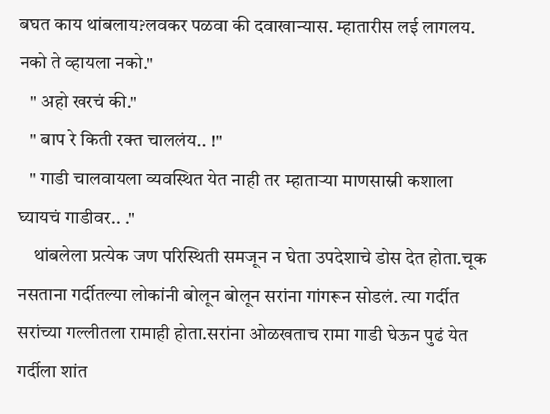बघत काय थांबलाय?लवकर पळवा की दवाखान्यास. म्हातारीस लई लागलय. नको ते व्हायला नको."
   " अहो खरचं की."
   " बाप रे किती रक्त चाललंय.. !"
   " गाडी चालवायला व्यवस्थित येत नाही तर म्हाताऱ्या माणसास्नी कशाला घ्यायचं गाडीवर.. ."
    थांबलेला प्रत्येक जण परिस्थिती समजून न घेता उपदेशाचे डोस देत होता.चूक नसताना गर्दीतल्या लोकांनी बोलून बोलून सरांना गांगरून सोडलं. त्या गर्दीत सरांच्या गल्लीतला रामाही होता.सरांना ओळखताच रामा गाडी घेऊन पुढं येत गर्दीला शांत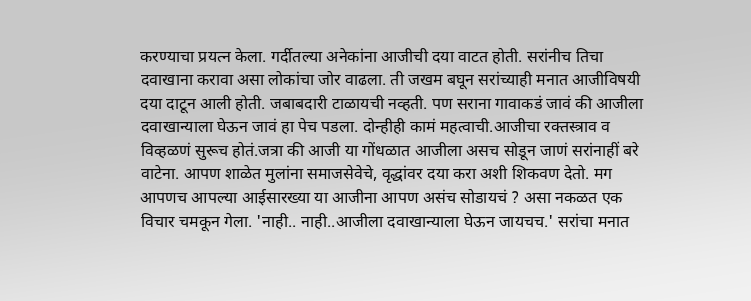करण्याचा प्रयत्न केला. गर्दीतल्या अनेकांना आजीची दया वाटत होती. सरांनीच तिचा दवाखाना करावा असा लोकांचा जोर वाढला. ती जखम बघून सरांच्याही मनात आजीविषयी दया दाटून आली होती. जबाबदारी टाळायची नव्हती. पण सराना गावाकडं जावं की आजीला दवाखान्याला घेऊन जावं हा पेच पडला. दोन्हीही कामं महत्वाची.आजीचा रक्तस्त्राव व विव्हळणं सुरूच होतं.जत्रा की आजी या गोंधळात आजीला असच सोडून जाणं सरांनाहीं बरे  वाटेना. आपण शाळेत मुलांना समाजसेवेचे, वृद्धांवर दया करा अशी शिकवण देतो. मग आपणच आपल्या आईसारख्या या आजीना आपण असंच सोडायचं ? असा नकळत एक विचार चमकून गेला. 'नाही.. नाही..आजीला दवाखान्याला घेऊन जायचच.' सरांचा मनात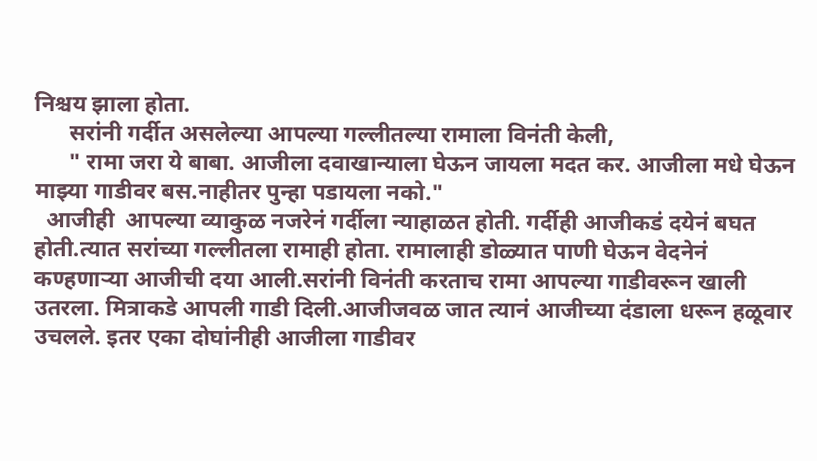निश्चय झाला होता.
      सरांनी गर्दीत असलेल्या आपल्या गल्लीतल्या रामाला विनंती केली,
      " रामा जरा ये बाबा. आजीला दवाखान्याला घेऊन जायला मदत कर. आजीला मधे घेऊन माझ्या गाडीवर बस.नाहीतर पुन्हा पडायला नको."
  आजीही  आपल्या व्याकुळ नजरेनं गर्दीला न्याहाळत होती. गर्दीही आजीकडं दयेनं बघत होती.त्यात सरांच्या गल्लीतला रामाही होता. रामालाही डोळ्यात पाणी घेऊन वेदनेनं कण्हणाऱ्या आजीची दया आली.सरांनी विनंती करताच रामा आपल्या गाडीवरून खाली उतरला. मित्राकडे आपली गाडी दिली.आजीजवळ जात त्यानं आजीच्या दंडाला धरून हळूवार उचलले. इतर एका दोघांनीही आजीला गाडीवर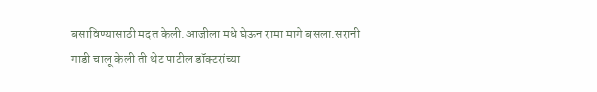बसाविण्यासाठी मदत केली.आजीला मधे घेऊन रामा मागे बसला.सरानी गाडी चालू केली ती थेट पाटील डॉक्टरांच्या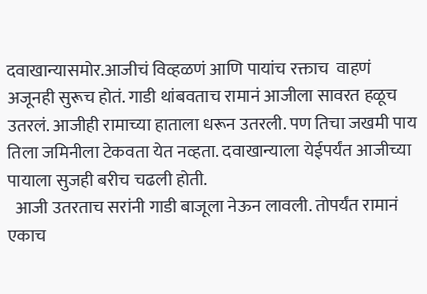दवाखान्यासमोर.आजीचं विव्हळणं आणि पायांच रक्ताच  वाहणं अजूनही सुरूच होतं. गाडी थांबवताच रामानं आजीला सावरत हळूच उतरलं. आजीही रामाच्या हाताला धरून उतरली. पण तिचा जखमी पाय तिला जमिनीला टेकवता येत नव्हता. दवाखान्याला येईपर्यंत आजीच्या पायाला सुजही बरीच चढली होती.
  आजी उतरताच सरांनी गाडी बाजूला नेऊन लावली. तोपर्यंत रामानं एकाच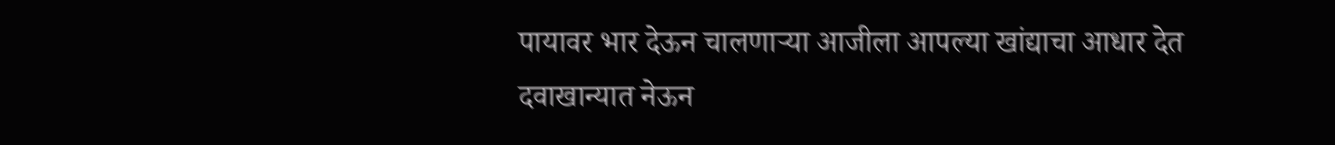पायावर भार देऊन चालणाऱ्या आजीला आपल्या खांद्याचा आधार देत दवाखान्यात नेऊन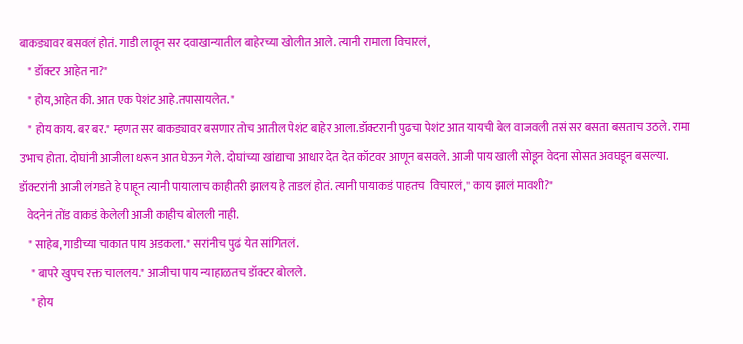बाकड्यावर बसवलं होतं. गाडी लावून सर दवाखान्यातील बाहेरच्या खोलीत आले. त्यानी रामाला विचारलं,
    " डॉक्टर आहेत ना?"
    " होय,आहेत की. आत एक पेशंट आहे.तपासायलेत. "
    " होय काय. बर बर." म्हणत सर बाकड्यावर बसणार तोच आतील पेशंट बाहेर आला.डॉक्टरानी पुढचा पेशंट आत यायची बेल वाजवली तसं सर बसता बसताच उठले. रामा उभाच होता. दोघांनी आजीला धरून आत घेऊन गेले. दोघांच्या खांद्याचा आधार देत देत कॉटवर आणून बसवले. आजी पाय खाली सोडून वेदना सोसत अवघडून बसल्या. डॉक्टरांनी आजी लंगडते हे पाहून त्यानी पायालाच काहीतरी झालय हे ताडलं होतं. त्यानी पायाकडं पाहतच  विचारलं,'' काय झालं मावशी?"
   वेदनेनं तोंड वाकडं केलेली आजी काहीच बोलली नाही.
    " साहेब, गाडीच्या चाकात पाय अडकला." सरांनीच पुढं येत सांगितलं.
     " बापरे खुपच रक्त चाललय." आजीचा पाय न्याहाळतच डॉक्टर बोलले.
     " होय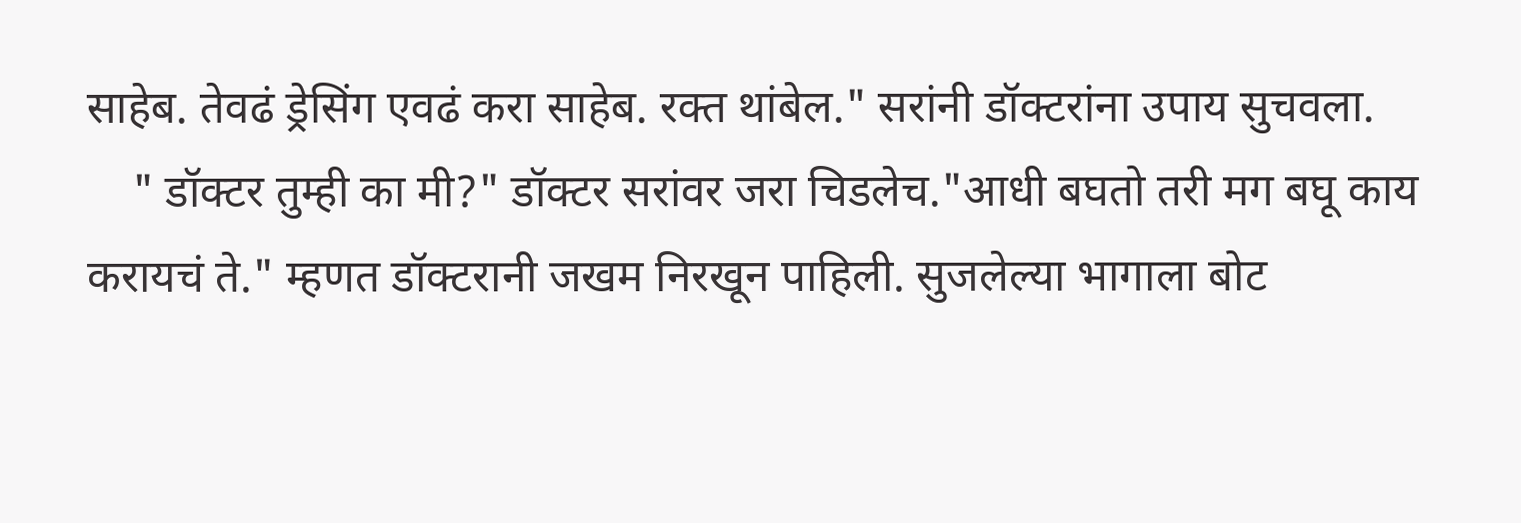साहेब. तेवढं ड्रेसिंग एवढं करा साहेब. रक्त थांबेल." सरांनी डॉक्टरांना उपाय सुचवला.
    " डॉक्टर तुम्ही का मी?" डॉक्टर सरांवर जरा चिडलेच."आधी बघतो तरी मग बघू काय करायचं ते." म्हणत डॉक्टरानी जखम निरखून पाहिली. सुजलेल्या भागाला बोट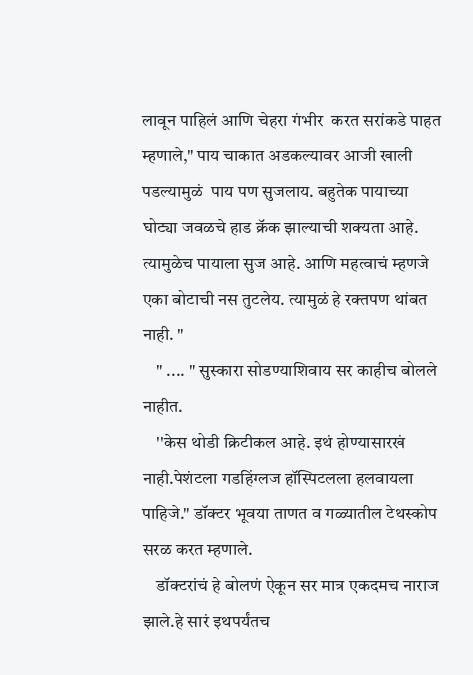लावून पाहिलं आणि चेहरा गंभीर  करत सरांकडे पाहत म्हणाले," पाय चाकात अडकल्यावर आजी खाली पडल्यामुळं  पाय पण सुजलाय. बहुतेक पायाच्या घोट्या जवळचे हाड क्रॅक झाल्याची शक्यता आहे. त्यामुळेच पायाला सुज आहे. आणि महत्वाचं म्हणजे एका बोटाची नस तुटलेय. त्यामुळं हे रक्तपण थांबत नाही. "
    " .... " सुस्कारा सोडण्याशिवाय सर काहीच बोलले नाहीत.
    ''केस थोडी क्रिटीकल आहे. इथं होण्यासारखं नाही.पेशंटला गडहिंग्लज हॉस्पिटलला हलवायला पाहिजे." डॉक्टर भूवया ताणत व गळ्यातील टेथस्कोप सरळ करत म्हणाले.
    डॉक्टरांचं हे बोलणं ऐकून सर मात्र एकदमच नाराज झाले.हे सारं इथपर्यंतच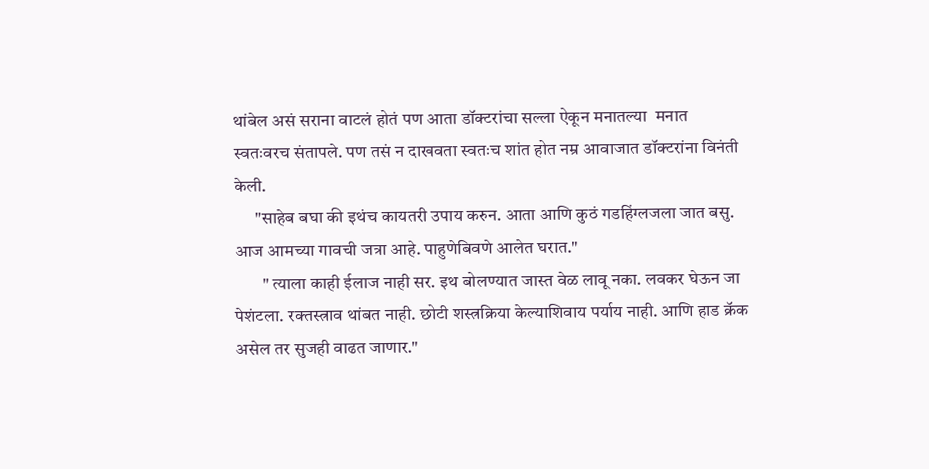थांबेल असं सराना वाटलं होतं पण आता डॉक्टरांचा सल्ला ऐकून मनातल्या  मनात स्वतःवरच संतापले. पण तसं न दाखवता स्वतःच शांत होत नम्र आवाजात डॉक्टरांना विनंती केली.
      "साहेब बघा की इथंच कायतरी उपाय करुन. आता आणि कुठं गडहिंग्लजला जात बसु. आज आमच्या गावची जत्रा आहे. पाहुणेबिवणे आलेत घरात."
        " त्याला काही ईलाज नाही सर. इथ बोलण्यात जास्त वेळ लावू नका. लवकर घेऊन जा पेशंटला. रक्तस्त्राव थांबत नाही. छोटी शस्त्रक्रिया केल्याशिवाय पर्याय नाही. आणि हाड क्रॅक असेल तर सुजही वाढत जाणार."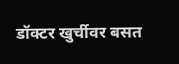डॉक्टर खुर्चीवर बसत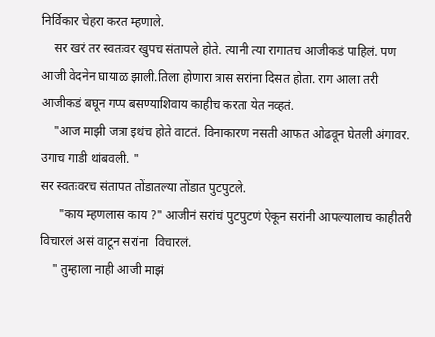निर्विकार चेहरा करत म्हणाले.
    सर खरं तर स्वतःवर खुपच संतापले होते. त्यानी त्या रागातच आजीकडं पाहिलं. पण आजी वेदनेन घायाळ झाली.तिला होणारा त्रास सरांना दिसत होता. राग आला तरी आजीकडं बघून गप्प बसण्याशिवाय काहीच करता येत नव्हतं.
    "आज माझी जत्रा इथंच होते वाटतं. विनाकारण नसती आफत ओढवून घेतली अंगावर. उगाच गाडी थांबवली. "
सर स्वतःवरच संतापत तोंडातल्या तोंडात पुटपुटले.
      "काय म्हणलास काय ?" आजीनं सरांचं पुटपुटणं ऐकून सरांनी आपल्यालाच काहीतरी विचारलं असं वाटून सरांना  विचारलं.
    " तुम्हाला नाही आजी माझं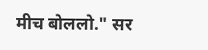मीच बोललो." सर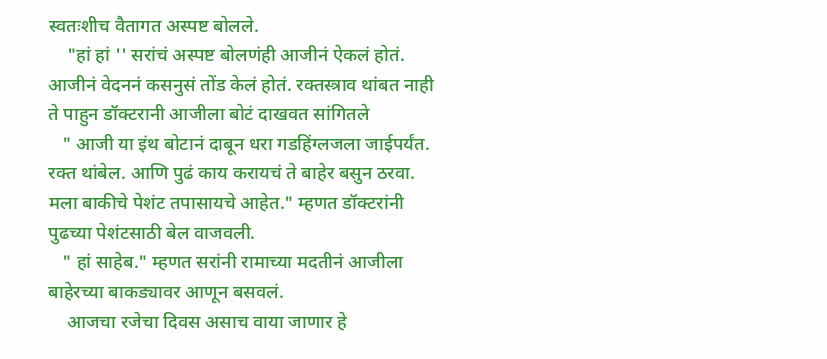स्वतःशीच वैतागत अस्पष्ट बोलले.
    "हां हां '' सरांचं अस्पष्ट बोलणंही आजीनं ऐकलं होतं. आजीनं वेदननं कसनुसं तोंड केलं होतं. रक्तस्त्राव थांबत नाही ते पाहुन डॉक्टरानी आजीला बोटं दाखवत सांगितले
   " आजी या इंथ बोटानं दाबून धरा गडहिंग्लजला जाईपर्यंत. रक्त थांबेल. आणि पुढं काय करायचं ते बाहेर बसुन ठरवा. मला बाकीचे पेशंट तपासायचे आहेत." म्हणत डॉक्टरांनी पुढच्या पेशंटसाठी बेल वाजवली.
   " हां साहेब." म्हणत सरांनी रामाच्या मदतीनं आजीला बाहेरच्या बाकड्यावर आणून बसवलं.
    आजचा रजेचा दिवस असाच वाया जाणार हे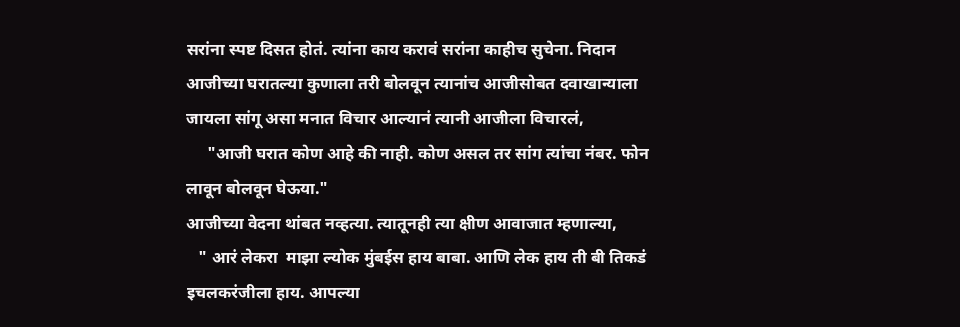सरांना स्पष्ट दिसत होतं. त्यांना काय करावं सरांना काहीच सुचेना. निदान आजीच्या घरातल्या कुणाला तरी बोलवून त्यानांच आजीसोबत दवाखान्याला जायला सांगू असा मनात विचार आल्यानं त्यानी आजीला विचारलं,
     "आजी घरात कोण आहे की नाही. कोण असल तर सांग त्यांचा नंबर. फोन लावून बोलवून घेऊया."
आजीच्या वेदना थांबत नव्हत्या. त्यातूनही त्या क्षीण आवाजात म्हणाल्या,
   " आरं लेकरा  माझा ल्योक मुंबईस हाय बाबा. आणि लेक हाय ती बी तिकडं इचलकरंजीला हाय. आपल्या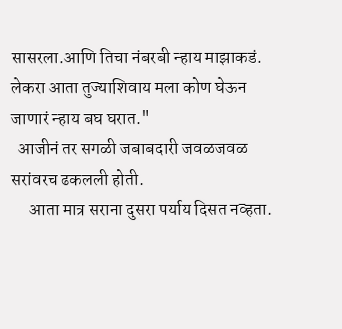सासरला.आणि तिचा नंबरबी न्हाय माझाकडं. लेकरा आता तुज्याशिवाय मला कोण घेऊन जाणारं न्हाय बघ घरात."
  आजीनं तर सगळी जबाबदारी जवळजवळ सरांवरच ढकलली होती.
     आता मात्र सराना दुसरा पर्याय दिसत नव्हता.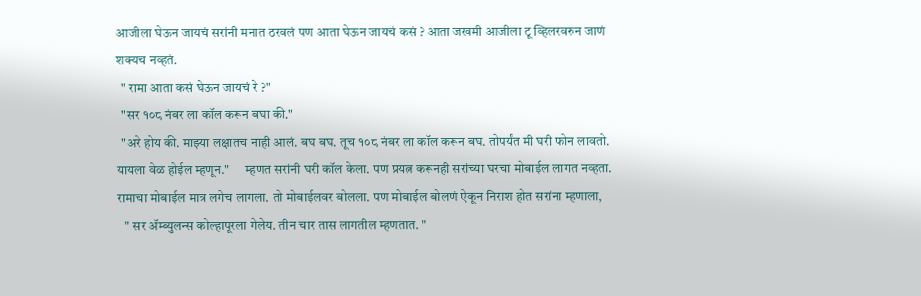आजीला घेऊन जायचं सरांनी मनात ठरवलं पण आता घेऊन जायचं कसं ? आता जखमी आजीला टू व्हिलरवरुन जाणं शक्यच नव्हतं.
  " रामा आता कसं घेऊन जायचं रे ?"
  "सर १०८ नंबर ला कॉल करून बघा की."
  "अरे होय की. माझ्या लक्षातच नाही आलं. बघ बघ. तूच १०८ नंबर ला कॉल करून बघ. तोपर्यंत मी घरी फोन लावतो. यायला वेळ होईल म्हणून."      म्हणत सरांनी घरी कॉल केला. पण प्रयत्न करूनही सरांच्या घरचा मोबाईल लागत नव्हता. रामाचा मोबाईल मात्र लगेच लागला. तो मोबाईलवर बोलला. पण मोबाईल बोलणं ऐकून निराश होत सरांना म्हणाला,
   " सर ॲम्ब्युलन्स कोल्हापूरला गेलेय. तीन चार तास लागतील म्हणतात. "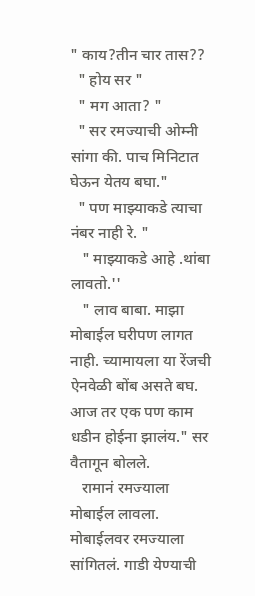" काय?तीन चार तास??
  " होय सर "
  " मग आता? "
  " सर रमज्याची ओम्नी सांगा की. पाच मिनिटात घेऊन येतय बघा."
  " पण माझ्याकडे त्याचा नंबर नाही रे. "
   " माझ्याकडे आहे .थांबा लावतो.''
   " लाव बाबा. माझा मोबाईल घरीपण लागत नाही. च्यामायला या रेंजची ऐनवेळी बोंब असते बघ. आज तर एक पण काम धडीन होईना झालंय." सर वैतागून बोलले.
   रामानं रमज्याला मोबाईल लावला. मोबाईलवर रमज्याला सांगितलं. गाडी येण्याची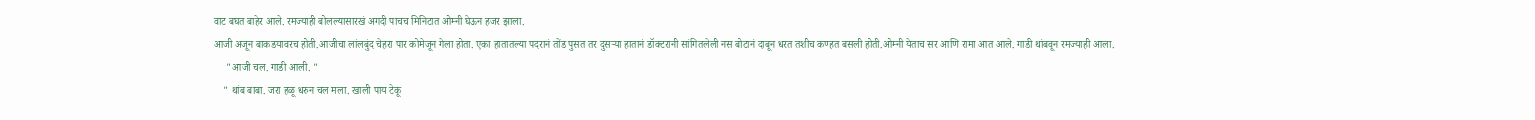वाट बघत बाहेर आले. रमज्याही बोलल्यासारखं अगदी पाचच मिनिटात ओम्नी घेऊन हजर झाला.
आजी अजून बाकडयावरच होती.आजीचा लांलबुंद चेहरा पार कोमेजून गेला होता. एका हातातल्या पदरानं तोंड पुसत तर दुसऱ्या हातानं डॉक्टरानी सांगितलेली नस बोटानं दाबून धरत तशीच कण्हत बसली होती.ओम्नी येताच सर आणि रामा आत आले. गाडी थांबवून रमज्याही आला.
     "आजी चल. गाडी आली. "
    " थांब बाबा. जरा हळू धरुन चल मला. खाली पाय टेकू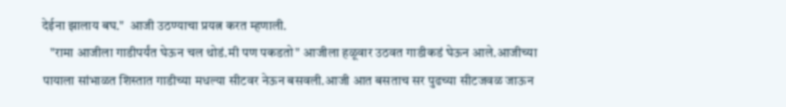देईना झालाय बघ."  आजी उठण्याचा प्रयत्न करत म्हणाली.
   "रामा आजीला गाडीपर्यंत घेऊन चल थोडं.मी पण पकडतो" आजीला हळूवार उठवत गाडीकडं घेऊन आले.आजीच्या पायाला सांभाळत शिस्तात गाडीच्या मधल्या सीटवर नेऊन बसवली.आजी आत बसताच सर पुढच्या सीटजवळ जाऊन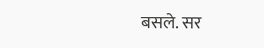बसले. सर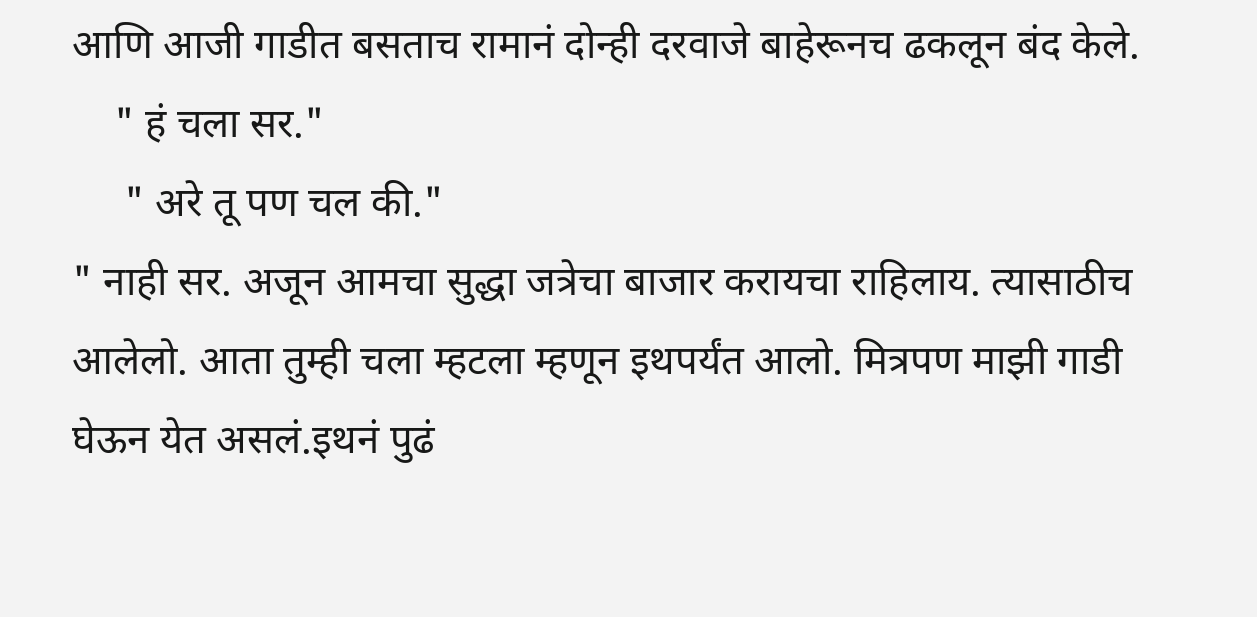आणि आजी गाडीत बसताच रामानं दोन्ही दरवाजे बाहेरूनच ढकलून बंद केले.
    " हं चला सर."
     " अरे तू पण चल की."
" नाही सर. अजून आमचा सुद्धा जत्रेचा बाजार करायचा राहिलाय. त्यासाठीच आलेलो. आता तुम्ही चला म्हटला म्हणून इथपर्यंत आलो. मित्रपण माझी गाडी घेऊन येत असलं.इथनं पुढं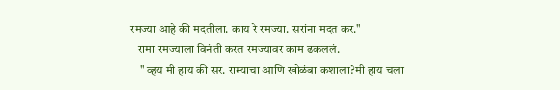रमज्या आहे की मदतीला. काय रे रमज्या. सरांना मदत कर."
   रामा रमज्याला विनंती करत रमज्यावर काम ढकललं.
    " व्हय मी हाय की सर. राम्याचा आणि खोळंबा कशाला?मी हाय चला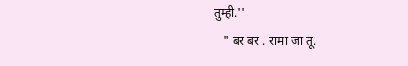तुम्ही.''
   " बर बर . रामा जा तू.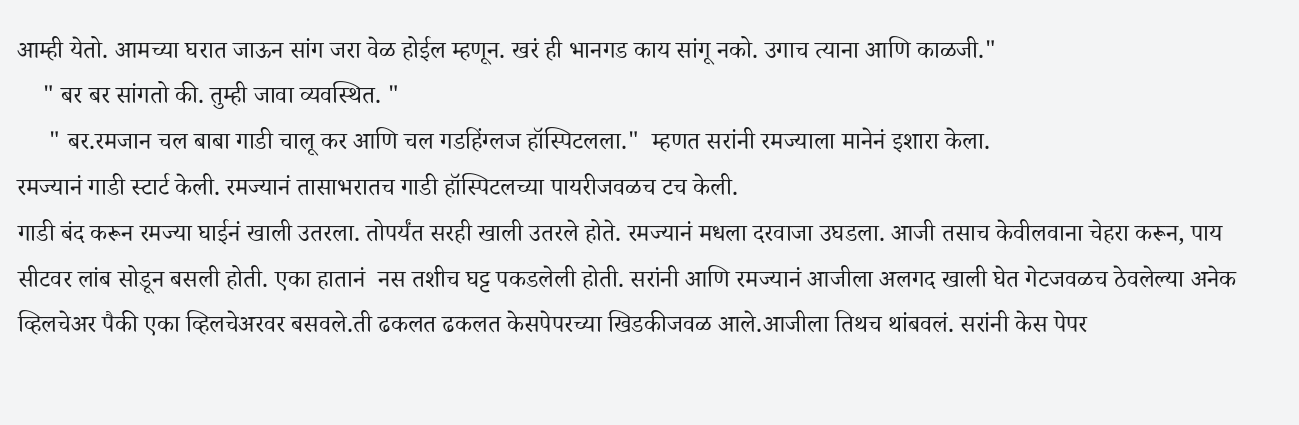आम्ही येतो. आमच्या घरात जाऊन सांग जरा वेळ होईल म्हणून. खरं ही भानगड काय सांगू नको. उगाच त्याना आणि काळजी."
    " बर बर सांगतो की. तुम्ही जावा व्यवस्थित. "
     " बर.रमजान चल बाबा गाडी चालू कर आणि चल गडहिंग्लज हॉस्पिटलला."  म्हणत सरांनी रमज्याला मानेनं इशारा केला.
रमज्यानं गाडी स्टार्ट केली. रमज्यानं तासाभरातच गाडी हॉस्पिटलच्या पायरीजवळच टच केली.
गाडी बंद करून रमज्या घाईनं खाली उतरला. तोपर्यंत सरही खाली उतरले होते. रमज्यानं मधला दरवाजा उघडला. आजी तसाच केवीलवाना चेहरा करून, पाय सीटवर लांब सोडून बसली होती. एका हातानं  नस तशीच घट्ट पकडलेली होती. सरांनी आणि रमज्यानं आजीला अलगद खाली घेत गेटजवळच ठेवलेल्या अनेक व्हिलचेअर पैकी एका व्हिलचेअरवर बसवले.ती ढकलत ढकलत केसपेपरच्या खिडकीजवळ आले.आजीला तिथच थांबवलं. सरांनी केस पेपर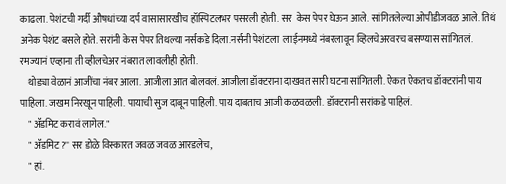काढला. पेशंटची गर्दी औषधांच्या दर्प वासासारखीच हॉस्पिटलभर पसरली होती. सर  केस पेपर घेऊन आले. सांगितलेल्या ओपीडीजवळ आले. तिथं अनेक पेशंट बसले होते. सरांनी केस पेपर तिथल्या नर्सकडे दिला.नर्सनी पेशंटला  लाईनमध्ये नंबरलावून व्हिलचेअरवरच बसण्यास सांगितलं. रमज्यानं एव्हाना ती व्हीलचेअर नंबरात लावलीही होती.
    थोड्या वेळानं आजींचा नंबर आला. आजीला आत बोलवलं. आजीला डॉक्टराना दाखवत सारी घटना सांगितली. ऐकत ऐकतच डॉक्टरांनी पाय पाहिला. जखम निरखून पाहिली. पायाची सुज दाबून पाहिली. पाय दाबताच आजी कळवळली. डॉक्टरानी सरांकडे पाहिलं.
    " ॲडमिट करावं लागेल."
    " ॲडमिट?'' सर डोळे विस्कारत जवळ जवळ आरडलेच,
    " हां.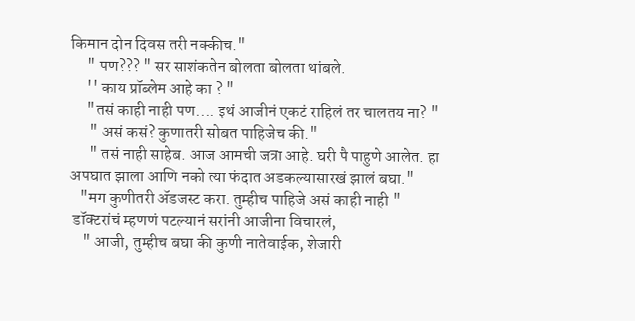किमान दोन दिवस तरी नक्कीच."
     " पण??? " सर साशंकतेन बोलता बोलता थांबले.
     '' काय प्रॉब्लेम आहे का ? "
     "तसं काही नाही पण.... इथं आजीनं एकटं राहिलं तर चालतय ना? "
      " असं कसं? कुणातरी सोबत पाहिजेच की."
      " तसं नाही साहेब. आज आमची जत्रा आहे. घरी पै पाहुणे आलेत. हा अपघात झाला आणि नको त्या फंदात अडकल्यासारखं झालं बघा."
   "मग कुणीतरी ॲडजस्ट करा. तुम्हीच पाहिजे असं काही नाही "
 डॉक्टरांचं म्हणणं पटल्यानं सरांनी आजीना विचारलं,
    " आजी, तुम्हीच बघा की कुणी नातेवाईक, शेजारी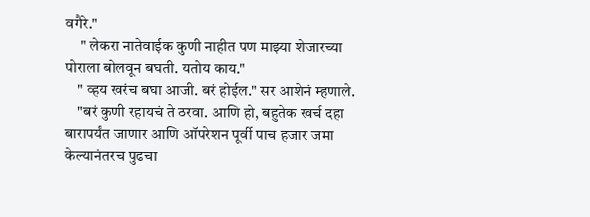वगैरे."
     " लेकरा नातेवाईक कुणी नाहीत पण माझ्या शेजारच्या पोराला बोलवून बघती. यतोय काय."
    " व्हय खरंच बघा आजी. बरं होईल." सर आशेनं म्हणाले.
    "बरं कुणी रहायचं ते ठरवा. आणि हो, बहुतेक खर्च दहा बारापर्यंत जाणार आणि ऑपरेशन पूर्वी पाच हजार जमा केल्यानंतरच पुढचा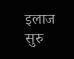इलाज सुरु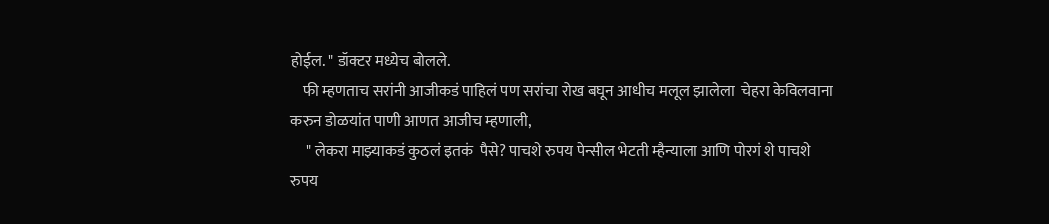होईल. " डॉक्टर मध्येच बोलले.
    फी म्हणताच सरांनी आजीकडं पाहिलं पण सरांचा रोख बघून आधीच मलूल झालेला  चेहरा केविलवाना करुन डोळयांत पाणी आणत आजीच म्हणाली,
     " लेकरा माझ्याकडं कुठलं इतकं  पैसे? पाचशे रुपय पेन्सील भेटती म्हैन्याला आणि पोरगं शे पाचशे रुपय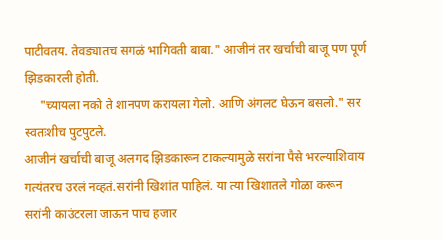पाटीवतय. तेवड्यातच सगळं भागिवती बाबा." आजीनं तर खर्चाची बाजू पण पूर्ण झिडकारली होती.
     "च्यायला नको ते शानपण करायला गेलो. आणि अंगलट घेऊन बसलो." सर स्वतःशीच पुटपुटले.
आजीनं खर्चाची बाजू अलगद झिडकारून टाकल्यामुळे सरांना पैसे भरल्याशिवाय गत्यंतरच उरलं नव्हतं.सरांनी खिशांत पाहिलं. या त्या खिशातले गोळा करून
सरांनी काउंटरला जाऊन पाच हजार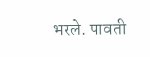भरले. पावती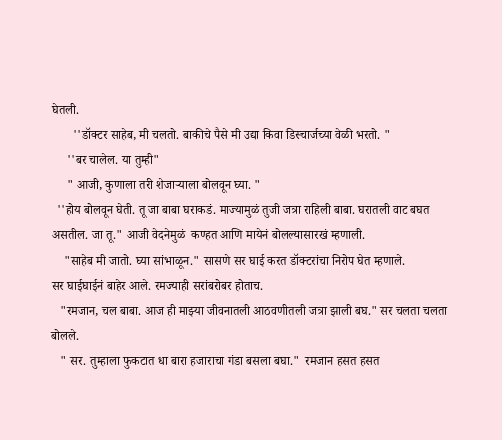घेतली.
       ''डॉक्टर साहेब, मी चलतो. बाकीचे पैसे मी उद्या किवा डिस्चार्जच्या वेळी भरतो. "
     ''बर चालेल. या तुम्ही"
     " आजी, कुणाला तरी शेजाऱ्याला बोलवून घ्या. "
  ''होय बोलवून घेती. तू जा बाबा घराकडं. माज्यामुळं तुजी जत्रा राहिली बाबा. घरातली वाट बघत असतील. जा तू." आजी वेदनेमुळं  कण्हत आणि मायेनं बोलल्यासारखं म्हणाली.
    "साहेब मी जातो. घ्या सांभाळून." सासणे सर घाई करत डॉक्टरांचा निरोप घेत म्हणाले.
सर घाईघाईनं बाहेर आले. रमज्याही सरांबरोबर होताच.
   "रमजान, चल बाबा. आज ही माझ्या जीवनातली आठवणीतली जत्रा झाली बघ." सर चलता चलता बोलले.
   " सर. तुम्हाला फुकटात धा बारा हजाराचा गंडा बसला बघा."  रमजान हसत हसत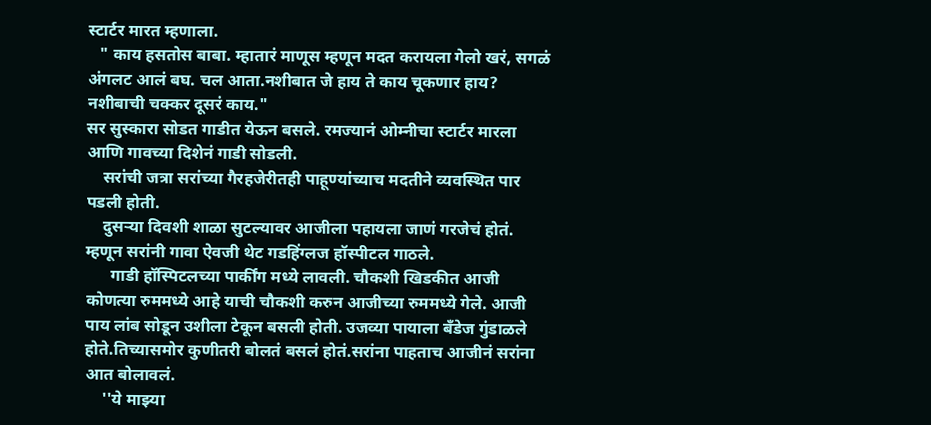स्टार्टर मारत म्हणाला.
   " काय हसतोस बाबा. म्हातारं माणूस म्हणून मदत करायला गेलो खरं, सगळं अंगलट आलं बघ. चल आता.नशीबात जे हाय ते काय चूकणार हाय? नशीबाची चक्कर दूसरं काय."
सर सुस्कारा सोडत गाडीत येऊन बसले. रमज्यानं ओम्नीचा स्टार्टर मारला आणि गावच्या दिशेनं गाडी सोडली.
    सरांची जत्रा सरांच्या गैरहजेरीतही पाहूण्यांच्याच मदतीने व्यवस्थित पार पडली होती.
    दुसऱ्या दिवशी शाळा सुटल्यावर आजीला पहायला जाणं गरजेचं होतं. म्हणून सरांनी गावा ऐवजी थेट गडहिंग्लज हॉस्पीटल गाठले.
      गाडी हॉस्पिटलच्या पार्कींग मध्ये लावली. चौकशी खिडकीत आजी कोणत्या रुममध्ये आहे याची चौकशी करुन आजीच्या रुममध्ये गेले. आजी पाय लांब सोडून उशीला टेकून बसली होती. उजव्या पायाला बँडेज गुंडाळले होते.तिच्यासमोर कुणीतरी बोलतं बसलं होतं.सरांना पाहताच आजीनं सरांना आत बोलावलं.
    ''ये माझ्या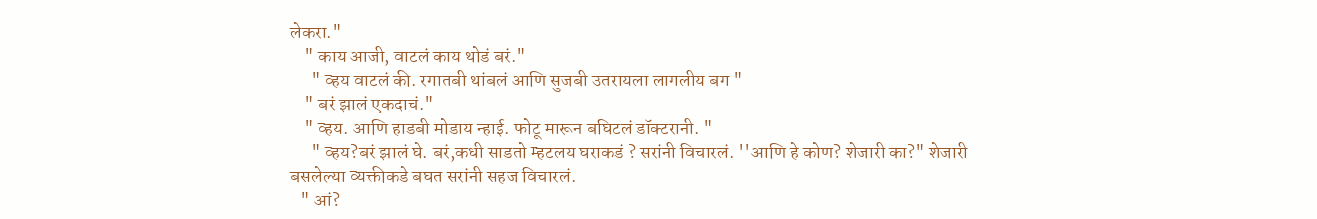लेकरा."
    " काय आजी, वाटलं काय थोडं बरं."
      " व्हय वाटलं की. रगातबी थांबलं आणि सुजबी उतरायला लागलीय बग "
    " बरं झालं एकदाचं."
    " व्हय. आणि हाडबी मोडाय न्हाई. फोटू मारून बघिटलं डॉक्टरानी. "
      " व्हय?बरं झालं घे. बरं,कधी साडतो म्हटलय घराकडं ? सरांनी विचारलं. ''आणि हे कोण? शेजारी का?" शेजारी बसलेल्या व्यक्तीकडे बघत सरांनी सहज विचारलं.
   " आं?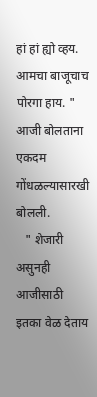हां हां ह्यो व्हय. आमचा बाजूचाच पोरगा हाय. " आजी बोलताना एकदम गोंधळल्यासारखी बोलली.
   " शेजारी असुनही आजीसाठी इतका वेळ देताय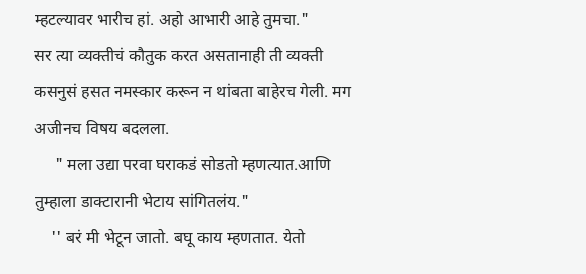म्हटल्यावर भारीच हां. अहो आभारी आहे तुमचा."
सर त्या व्यक्तीचं कौतुक करत असतानाही ती व्यक्ती कसनुसं हसत नमस्कार करून न थांबता बाहेरच गेली. मग अजीनच विषय बदलला.
     " मला उद्या परवा घराकडं सोडतो म्हणत्यात.आणि तुम्हाला डाक्टारानी भेटाय सांगितलंय."
    '' बरं मी भेटून जातो. बघू काय म्हणतात. येतो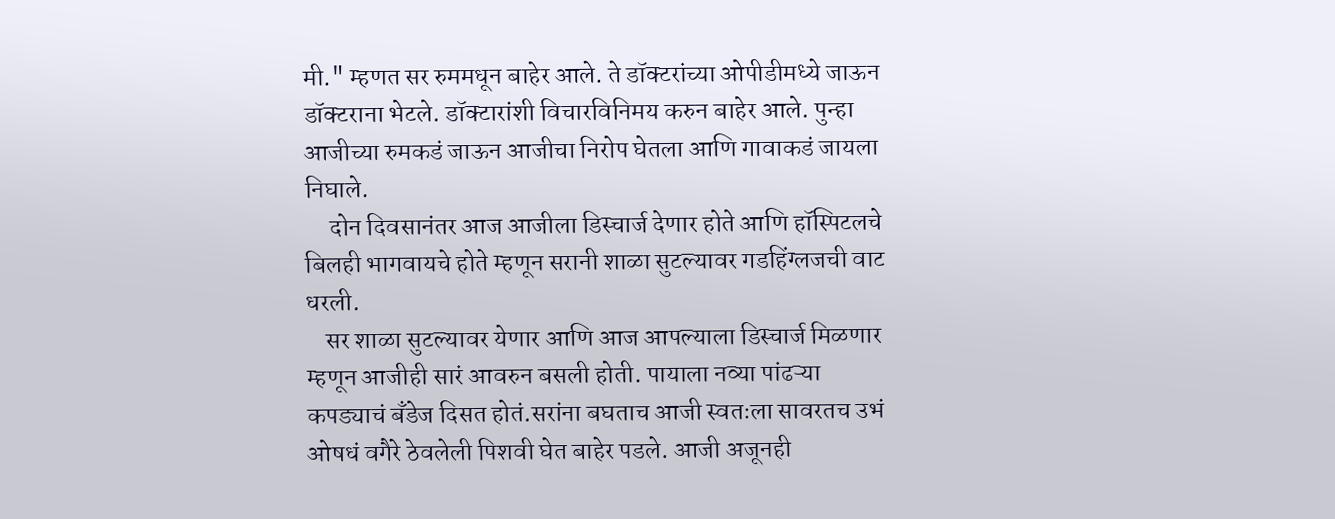मी." म्हणत सर रुममधून बाहेर आले. ते डॉक्टरांच्या ओपीडीमध्ये जाऊन डॉक्टराना भेटले. डॉक्टारांशी विचारविनिमय करुन बाहेर आले. पुन्हा आजीच्या रुमकडं जाऊन आजीचा निरोप घेतला आणि गावाकडं जायला निघाले.
     दोन दिवसानंतर आज आजीला डिस्चार्ज देणार होते आणि हॉस्पिटलचे बिलही भागवायचे होते म्हणून सरानी शाळा सुटल्यावर गडहिंग्लजची वाट धरली.
    सर शाळा सुटल्यावर येणार आणि आज आपल्याला डिस्चार्ज मिळणार म्हणून आजीही सारं आवरुन बसली होती. पायाला नव्या पांढऱ्या कपड्याचं बँडेज दिसत होतं.सरांना बघताच आजी स्वतःला सावरतच उभं ओषधं वगैरे ठेवलेली पिशवी घेत बाहेर पडले. आजी अजूनही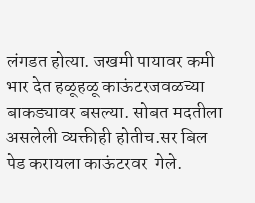लंगडत होत्या. जखमी पायावर कमी भार देत हळूहळू काऊंटरजवळच्या बाकड्यावर बसल्या. सोबत मदतीला
असलेली व्यक्तीही होतीच.सर बिल पेड करायला काऊंटरवर  गेले.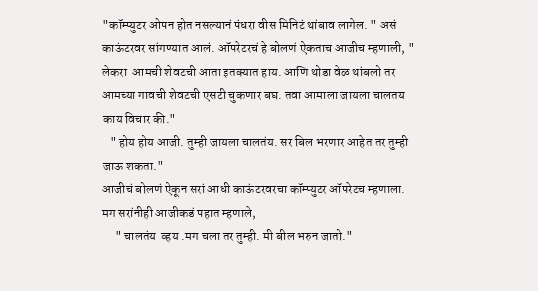"कॉम्प्युटर ओपन होत नसल्यानं पंधरा वीस मिनिटं थांबाव लागेल. " असं काऊंटरवर सांगण्यात आलं. ऑपरेटरचं हे बोलणं ऐकताच आजीच म्हणाली, " लेकरा  आमची शेवटची आता इतक्यात हाय. आणि थोडा वेळ थांबलो तर आमच्या गावची शेवटची एसटी चुकणार बघ. तवा आमाला जायला चालतय काय विचार की."
   " होय होय आजी. तुम्ही जायला चालतंय. सर बिल भरणार आहेत तर तुम्ही जाऊ शकता."
आजीचं बोलणं ऐकून सरां आधी काऊंटरवरचा कॉम्प्युटर ऑपरेटच म्हणाला. मग सरांनीही आजीकडं पहात म्हणाले,
     " चालतंय  व्हय .मग चला तर तुम्ही. मी बील भरुन जातो."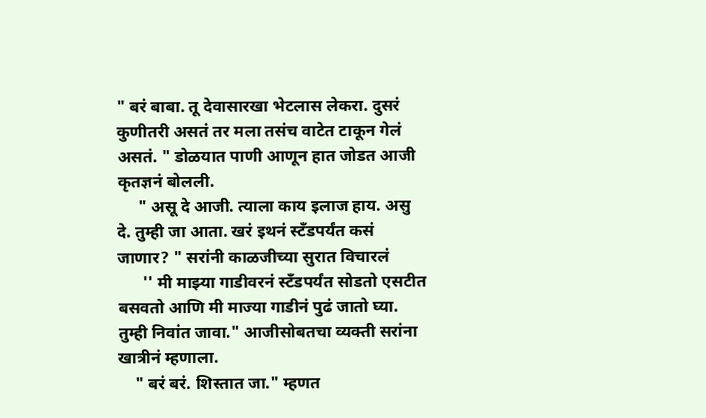" बरं बाबा. तू देवासारखा भेटलास लेकरा. दुसरं कुणीतरी असतं तर मला तसंच वाटेत टाकून गेलं असतं. " डोळयात पाणी आणून हात जोडत आजी कृतज्ञनं बोलली.
     " असू दे आजी. त्याला काय इलाज हाय. असु दे. तुम्ही जा आता. खरं इथनं स्टँडपर्यंत कसं जाणार? " सरांनी काळजीच्या सुरात विचारलं
      '' मी माझ्या गाडीवरनं स्टँडपर्यंत सोडतो एसटीत बसवतो आणि मी माज्या गाडीनं पुढं जातो घ्या. तुम्ही निवांत जावा." आजीसोबतचा व्यक्ती सरांना खात्रीनं म्हणाला.
    " बरं बरं. शिस्तात जा." म्हणत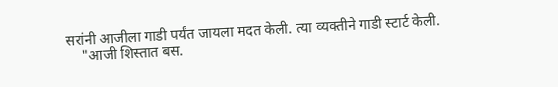सरांनी आजीला गाडी पर्यंत जायला मदत केली. त्या व्यक्तीने गाडी स्टार्ट केली.
    "आजी शिस्तात बस.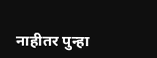नाहीतर पुन्हा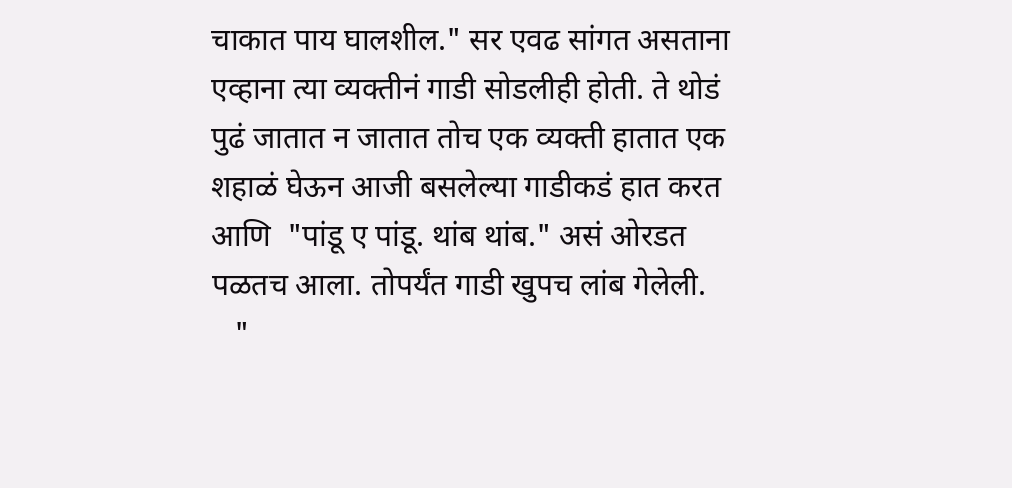चाकात पाय घालशील." सर एवढ सांगत असताना एव्हाना त्या व्यक्तीनं गाडी सोडलीही होती. ते थोडं पुढं जातात न जातात तोच एक व्यक्ती हातात एक शहाळं घेऊन आजी बसलेल्या गाडीकडं हात करत आणि  "पांडू ए पांडू. थांब थांब." असं ओरडत पळतच आला. तोपर्यंत गाडी खुपच लांब गेलेली.
   "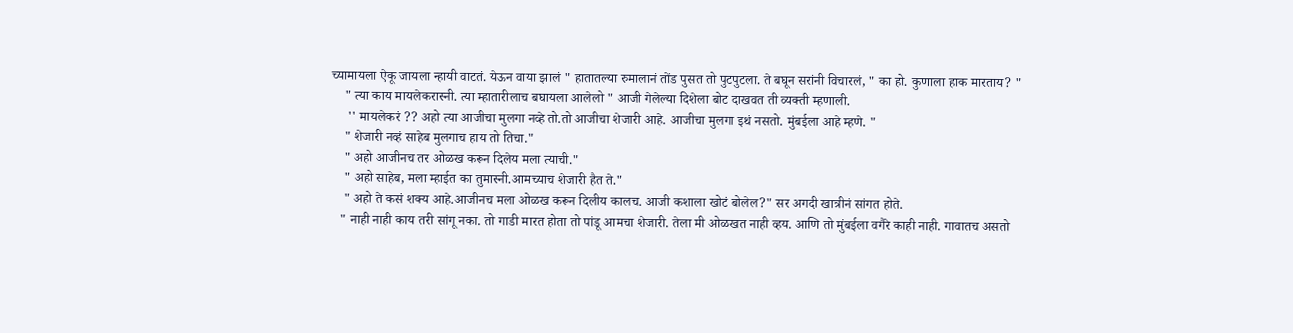च्यामायला ऐकू जायला न्हायी वाटतं. येऊन वाया झालं " हातातल्या रुमालानं तोंड पुसत तो पुटपुटला. ते बघून सरांनी विचारलं, " का हो. कुणाला हाक मारताय? "
    " त्या काय मायलेकरास्नी. त्या म्हातारीलाच बघायला आलेलो " आजी गेलेल्या दिशेला बोट दाखवत ती व्यक्ती म्हणाली.
     '' मायलेकरं ?? अहो त्या आजीचा मुलगा नव्हे तो.तो आजीचा शेजारी आहे. आजीचा मुलगा इथं नसतो. मुंबईला आहे म्हणे. "
    " शेजारी नव्हं साहेब मुलगाच हाय तो तिचा."
    " अहो आजीनच तर ओळख करून दिलेय मला त्याची."
    " अहो साहेब, मला म्हाईत का तुमास्नी.आमच्याच शेजारी हैत ते."
    " अहो ते कसं शक्य आहे.आजीनच मला ओळख करून दिलीय कालच. आजी कशाला खोटं बोलेल?" सर अगदी खात्रीनं सांगत होते.
   " नाही नाही काय तरी सांगू नका. तो गाडी मारत होता तो पांडू आमचा शेजारी. तेला मी ओळखत नाही व्हय. आणि तो मुंबईला वगैरे काही नाही. गावातच असतो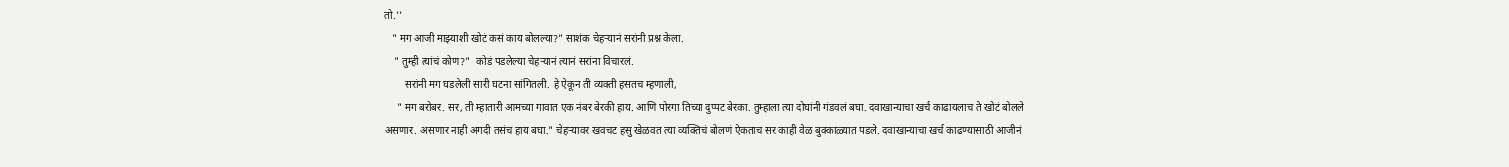तो.''
   " मग आजी माझ्याशी खोटं कसं काय बोलल्या?" साशंक चेहऱ्यानं सरांनी प्रश्न केला.
    " तुम्ही त्यांचं कोण?"  कोडं पडलेल्या चेहऱ्यानं त्यानं सरांना विचारलं.
        सरांनी मग घडलेली सारी घटना सांगितली. हे ऐकून ती व्यक्ती हसतच म्हणाली,
     " मग बरोबर. सर, ती म्हातारी आमच्या गावात एक नंबर बेरकी हाय. आणि पोरगा तिच्या दुप्पट बेरका. तुम्हाला त्या दोघांनी गंडवलं बघा. दवाखान्याचा खर्च काढायलाच ते खोटं बोलले असणार. असणार नाही अगदी तसंच हाय बघा." चेहऱ्यावर खवचट हसु खेळवत त्या व्यक्तिचं बोलणं ऐकताच सर काही वेळ बुक्काळ्यात पडले. दवाखान्याचा खर्च काढण्यासाठी आजीनं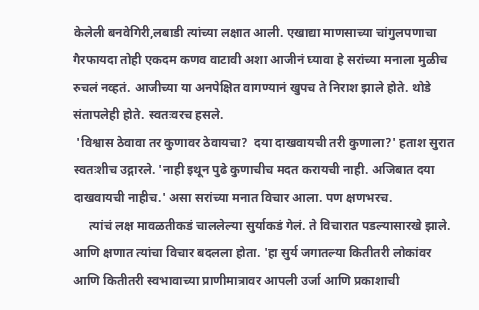केलेली बनवेगिरी,लबाडी त्यांच्या लक्षात आली. एखाद्या माणसाच्या चांगुलपणाचा गैरफायदा तोही एकदम कणव वाटावी अशा आजीनं घ्यावा हे सरांच्या मनाला मुळीच रुचलं नव्हतं. आजीच्या या अनपेक्षित वागण्यानं खुपच ते निराश झाले होते. थोडे संतापलेही होते. स्वतःवरच हसले.
 'विश्वास ठेवावा तर कुणावर ठेवायचा?  दया दाखवायची तरी कुणाला?' हताश सुरात स्वतःशीच उद्गारले. 'नाही इथून पुढे कुणाचीच मदत करायची नाही. अजिबात दया दाखवायची नाहीच.' असा सरांच्या मनात विचार आला. पण क्षणभरच.
     त्यांचं लक्ष मावळतीकडं चाललेल्या सुर्याकडं गेलं. ते विचारात पडल्यासारखे झाले. आणि क्षणात त्यांचा विचार बदलला होता. 'हा सुर्य जगातल्या कितीतरी लोकांवर आणि कितीतरी स्वभावाच्या प्राणीमात्रावर आपली उर्जा आणि प्रकाशाची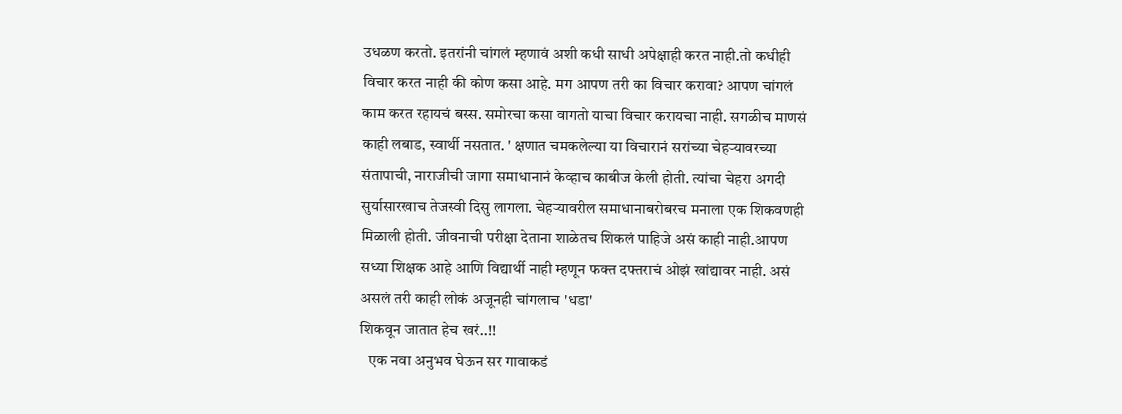उधळण करतो. इतरांनी चांगलं म्हणावं अशी कधी साधी अपेक्षाही करत नाही.तो कधीही विचार करत नाही की कोण कसा आहे. मग आपण तरी का विचार करावा? आपण चांगलं काम करत रहायचं बस्स. समोरचा कसा वागतो याचा विचार करायचा नाही. सगळीच माणसं काही लबाड, स्वार्थी नसतात. ' क्षणात चमकलेल्या या विचारानं सरांच्या चेहऱ्यावरच्या संतापाची, नाराजीची जागा समाधानानं केव्हाच काबीज केली होती. त्यांचा चेहरा अगदी सुर्यासारखाच तेजस्वी दिसु लागला. चेहऱ्यावरील समाधानाबरोबरच मनाला एक शिकवणही मिळाली होती. जीवनाची परीक्षा देताना शाळेतच शिकलं पाहिजे असं काही नाही.आपण सध्या शिक्षक आहे आणि विद्यार्थी नाही म्हणून फक्त दफ्तराचं ओझं खांद्यावर नाही. असं असलं तरी काही लोकं अजूनही चांगलाच 'धडा'
शिकवून जातात हेच खरं..!!
   एक नवा अनुभव घेऊन सर गावाकडं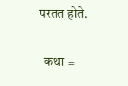परतत होते.

  कथा =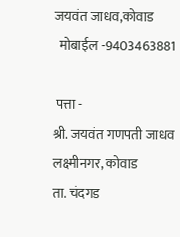जयवंत जाधव,कोवाड
  मोबाईल -9403463881

 पत्ता -
श्री. जयवंत गणपती जाधव
लक्ष्मीनगर, कोवाड
ता. चंदगड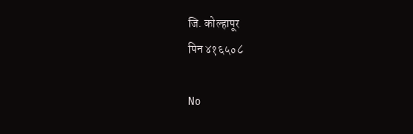जि. कोल्हापूर
पिन ४१६५०८

No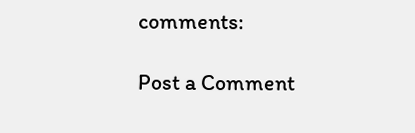comments:

Post a Comment